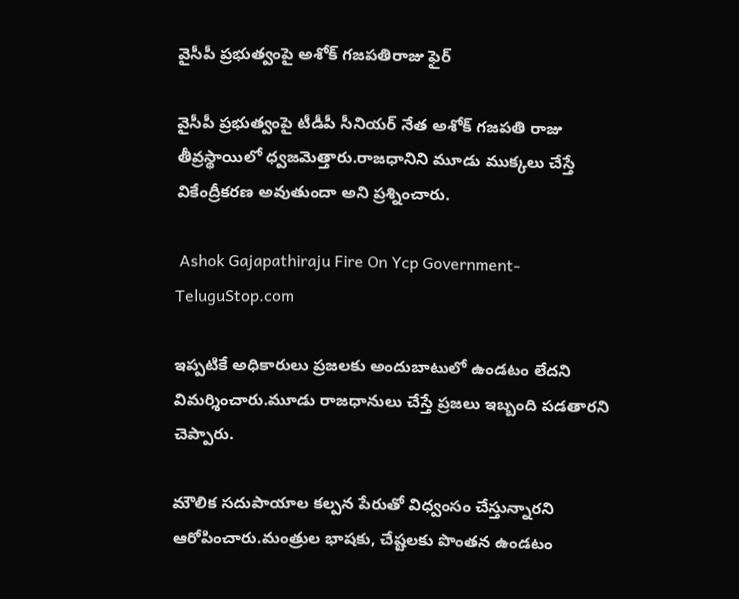వైసీపీ ప్రభుత్వంపై అశోక్ గజపతిరాజు ఫైర్

వైసీపీ ప్రభుత్వంపై టీడీపీ సీనియర్ నేత అశోక్ గజపతి రాజు తీవ్రస్థాయిలో ధ్వజమెత్తారు.రాజధానిని మూడు ముక్కలు చేస్తే వికేంద్రీకరణ అవుతుందా అని ప్రశ్నించారు.

 Ashok Gajapathiraju Fire On Ycp Government-TeluguStop.com

ఇప్పటికే అధికారులు ప్రజలకు అందుబాటులో ఉండటం లేదని విమర్శించారు.మూడు రాజధానులు చేస్తే ప్రజలు ఇబ్బంది పడతారని చెప్పారు.

మౌలిక సదుపాయాల కల్పన పేరుతో విధ్వంసం చేస్తున్నారని ఆరోపించారు.మంత్రుల భాషకు, చేష్టలకు పొంతన ఉండటం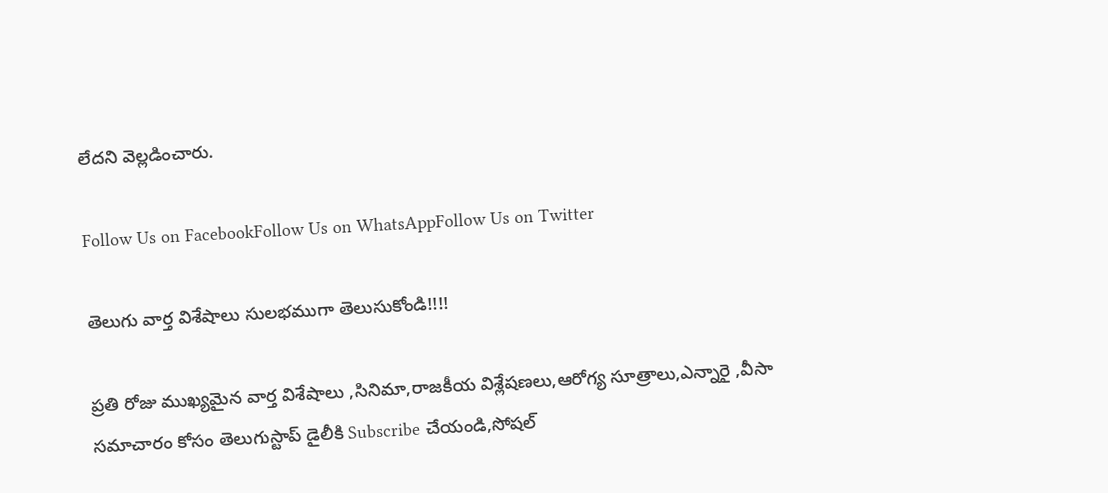లేదని వెల్లడించారు.

Follow Us on FacebookFollow Us on WhatsAppFollow Us on Twitter

తెలుగు వార్త విశేషాలు సులభముగా తెలుసుకోండి!!!!

ప్రతి రోజు ముఖ్యమైన వార్త విశేషాలు ,సినిమా,రాజకీయ విశ్లేషణలు,ఆరోగ్య సూత్రాలు,ఎన్నారై ,వీసా సమాచారం కోసం తెలుగుస్టాప్ డైలీకి Subscribe చేయండి,సోషల్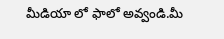మీడియా లో ఫాలో అవ్వండి.మీ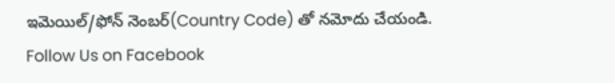ఇమెయిల్/ఫోన్ నెంబర్(Country Code) తో నమోదు చేయండి.
Follow Us on Facebook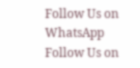Follow Us on WhatsApp  Follow Us on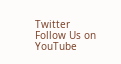Twitter Follow Us on YouTube